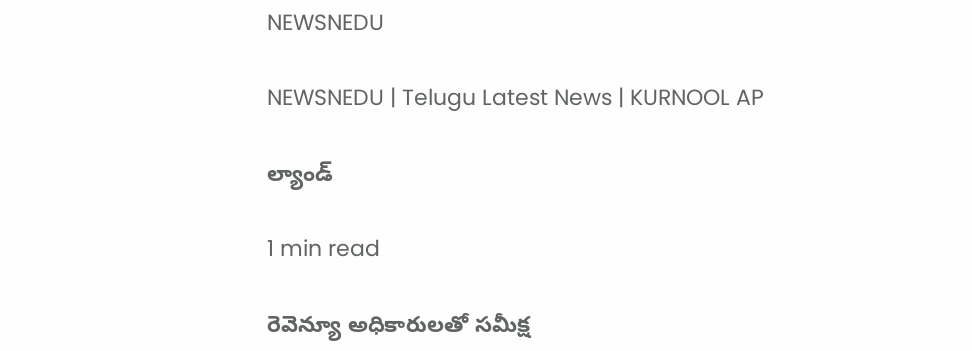NEWSNEDU

NEWSNEDU | Telugu Latest News | KURNOOL AP

ల్యాండ్

1 min read

రెవెన్యూ అధికారుల‌తో సమీక్ష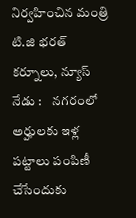నిర్వహించిన మంత్రి టి.జి భ‌ర‌త్ కర్నూలు, న్యూస్ నేడు :    న‌గ‌రంలో అర్హుల‌కు ఇళ్ల ప‌ట్టాలు పంపిణీ చేసేందుకు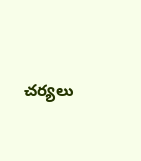చ‌ర్యలు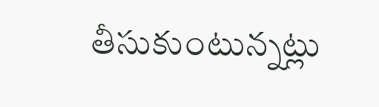తీసుకుంటున్నట్లు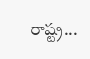రాష్ట్ర...